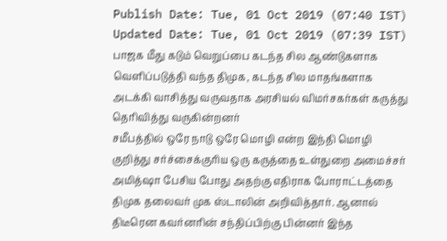Publish Date: Tue, 01 Oct 2019 (07:40 IST)
Updated Date: Tue, 01 Oct 2019 (07:39 IST)
பாஜக மீது கடும் வெறுப்பை கடந்த சில ஆண்டுகளாக வெளிப்படுத்தி வந்த திமுக, கடந்த சில மாதங்களாக அடக்கி வாசித்து வருவதாக அரசியல் விமர்சகர்கள் கருத்து தெரிவித்து வருகின்றனர்
சமீபத்தில் ஒரே நாடு ஒரே மொழி என்ற இந்தி மொழி குறித்து சர்ச்சைக்குரிய ஒரு கருத்தை உள்துறை அமைச்சர் அமித்ஷா பேசிய போது அதற்கு எதிராக போராட்டத்தை திமுக தலைவர் முக ஸ்டாலின் அறிவித்தார். ஆனால் திடீரென கவர்னரின் சந்திப்பிற்கு பின்னர் இந்த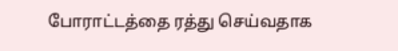போராட்டத்தை ரத்து செய்வதாக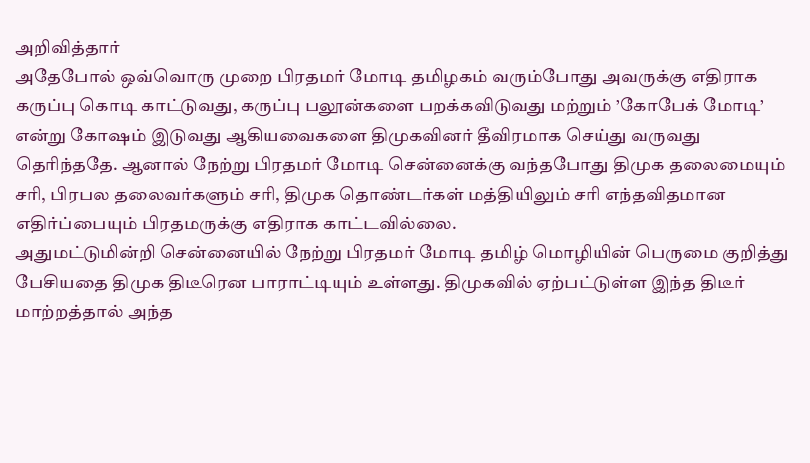அறிவித்தார்
அதேபோல் ஒவ்வொரு முறை பிரதமர் மோடி தமிழகம் வரும்போது அவருக்கு எதிராக கருப்பு கொடி காட்டுவது, கருப்பு பலூன்களை பறக்கவிடுவது மற்றும் ’கோபேக் மோடி’ என்று கோஷம் இடுவது ஆகியவைகளை திமுகவினர் தீவிரமாக செய்து வருவது தெரிந்ததே. ஆனால் நேற்று பிரதமர் மோடி சென்னைக்கு வந்தபோது திமுக தலைமையும் சரி, பிரபல தலைவர்களும் சரி, திமுக தொண்டர்கள் மத்தியிலும் சரி எந்தவிதமான எதிர்ப்பையும் பிரதமருக்கு எதிராக காட்டவில்லை.
அதுமட்டுமின்றி சென்னையில் நேற்று பிரதமர் மோடி தமிழ் மொழியின் பெருமை குறித்து பேசியதை திமுக திடீரென பாராட்டியும் உள்ளது. திமுகவில் ஏற்பட்டுள்ள இந்த திடீர் மாற்றத்தால் அந்த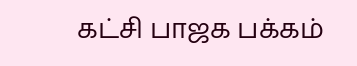கட்சி பாஜக பக்கம்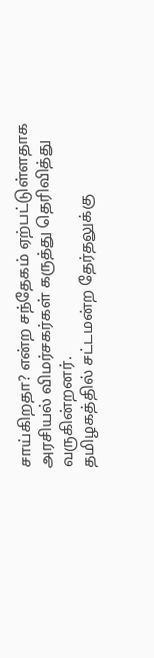சாய்கிறதா? என்ற சந்தேகம் ஏற்பட்டுள்ளதாக அரசியல் விமர்சகர்கள் கருத்து தெரிவித்து வருகின்றனர்.
தமிழகத்தில் சட்டமன்ற தேர்தலுக்கு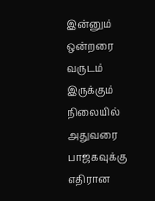இன்னும் ஒன்றரை வருடம் இருக்கும் நிலையில் அதுவரை பாஜகவுக்கு எதிரான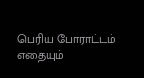பெரிய போராட்டம் எதையும்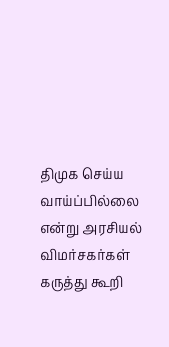திமுக செய்ய வாய்ப்பில்லை என்று அரசியல் விமர்சகர்கள் கருத்து கூறி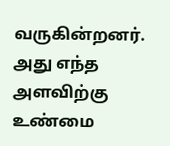வருகின்றனர். அது எந்த அளவிற்கு உண்மை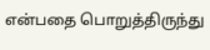என்பதை பொறுத்திருந்து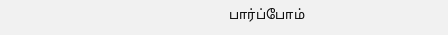பார்ப்போம்